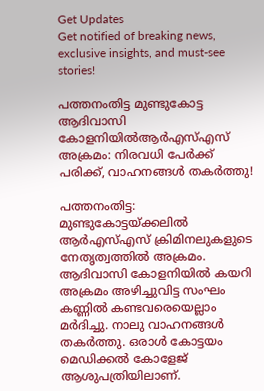Get Updates
Get notified of breaking news, exclusive insights, and must-see stories!

പത്തനംതിട്ട മുണ്ടുകോട്ട ആദിവാസി കോളനിയിൽആർഎസ്എസ് അക്രമം: നിരവധി പേർക്ക് പരിക്ക്, വാഹനങ്ങൾ തകര്‍ത്തു!

പത്തനംതിട്ട: മുണ്ടുകോട്ടയ്ക്കലിൽ ആർഎസ്എസ് ക്രിമിനലുകളുടെ നേതൃത്വത്തിൽ അക്രമം. ആദിവാസി കോളനിയിൽ കയറി അക്രമം അഴിച്ചുവിട്ട സംഘം കണ്ണിൽ കണ്ടവരെയെല്ലാം മർദിച്ചു. നാലു വാഹനങ്ങൾ തകർത്തു. ഒരാൾ കോട്ടയം മെഡിക്കൽ കോളേജ് ആശുപത്രിയിലാണ്.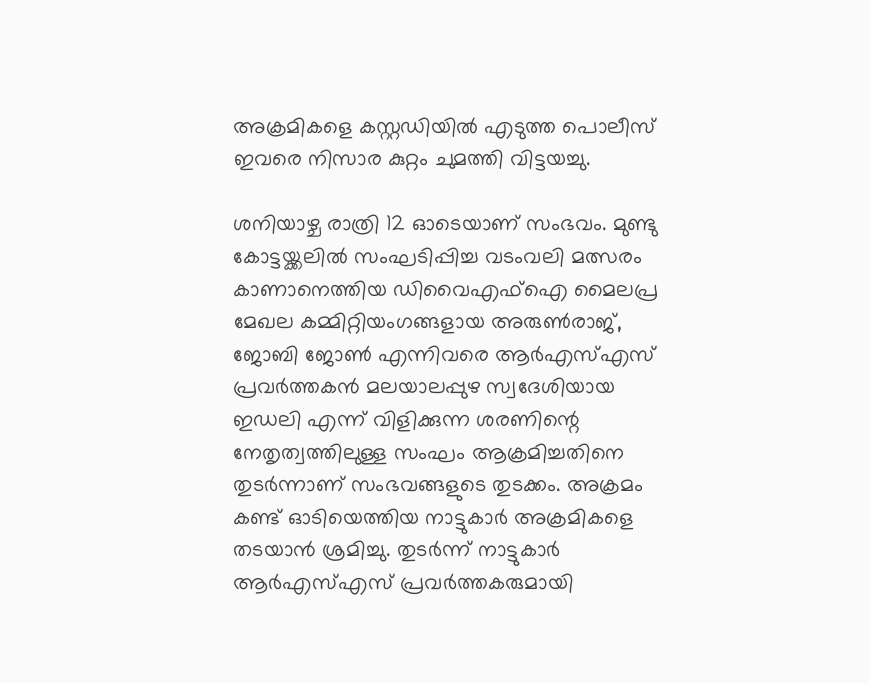അക്രമികളെ കസ്റ്റഡിയിൽ എടുത്ത പൊലീസ് ഇവരെ നിസാര കുറ്റം ചുമത്തി വിട്ടയച്ചു.

ശനിയാഴ്ച രാത്രി 12 ഓടെയാണ് സംഭവം. മുണ്ടു കോട്ടയ്ക്കലിൽ സംഘടിപ്പിച്ച വടംവലി മത്സരം കാണാനെത്തിയ ഡിവൈഎഫ്‌ഐ മൈലപ്ര മേഖല കമ്മിറ്റിയംഗങ്ങളായ അരുൺരാജ്, ജോബി ജോൺ എന്നിവരെ ആർഎസ്എസ് പ്രവർത്തകൻ മലയാലപ്പുഴ സ്വദേശിയായ ഇഡലി എന്ന് വിളിക്കുന്ന ശരണിന്റെ നേതൃത്വത്തിലുള്ള സംഘം ആക്രമിച്ചതിനെ തുടർന്നാണ് സംഭവങ്ങളുടെ തുടക്കം. അക്രമം കണ്ട് ഓടിയെത്തിയ നാട്ടുകാർ അക്രമികളെ തടയാൻ ശ്രമിച്ചു. തുടർന്ന് നാട്ടുകാർ ആർഎസ്എസ് പ്രവർത്തകരുമായി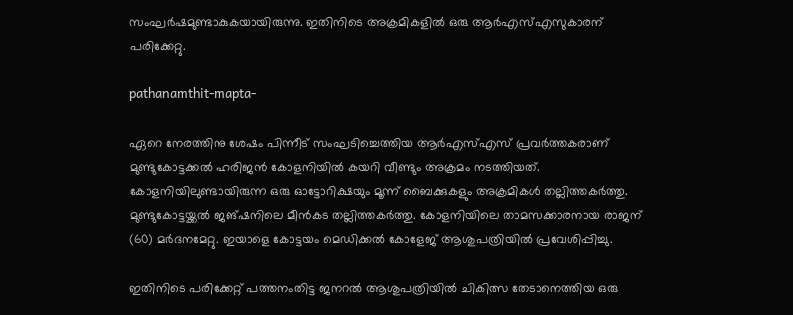സംഘർഷമുണ്ടാകുകയായിരുന്നു. ഇതിനിടെ അക്രമികളിൽ ഒരു ആർഎസ്എസുകാരന് പരിക്കേറ്റു.

pathanamthit-mapta-

ഏറെ നേരത്തിനു ശേഷം പിന്നീട് സംഘടിച്ചെത്തിയ ആർഎസ്എസ് പ്രവർത്തകരാണ് മുണ്ടുകോട്ടക്കൽ ഹരിജൻ കോളനിയിൽ കയറി വീണ്ടും അക്രമം നടത്തിയത്. കോളനിയിലുണ്ടായിരുന്ന ഒരു ഓട്ടോറിക്ഷയും മൂന്ന് ബൈക്കുകളും അക്രമികൾ തല്ലിത്തകർത്തു. മുണ്ടുകോട്ടയ്ക്കൽ ജങ്ഷനിലെ മീൻകട തല്ലിത്തകർത്തു. കോളനിയിലെ താമസക്കാരനായ രാജന് (60) മർദനമേറ്റു. ഇയാളെ കോട്ടയം മെഡിക്കൽ കോളേജ് ആശുപത്രിയിൽ പ്രവേശിപ്പിച്ചു.

ഇതിനിടെ പരിക്കേറ്റ് പത്തനംതിട്ട ജനറൽ ആശുപത്രിയിൽ ചികിത്സ തേടാനെത്തിയ ഒരു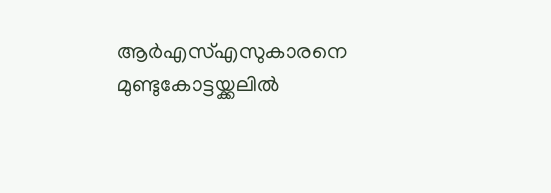ആർഎസ്എസുകാരനെ മുണ്ടുകോട്ടയ്ക്കലിൽ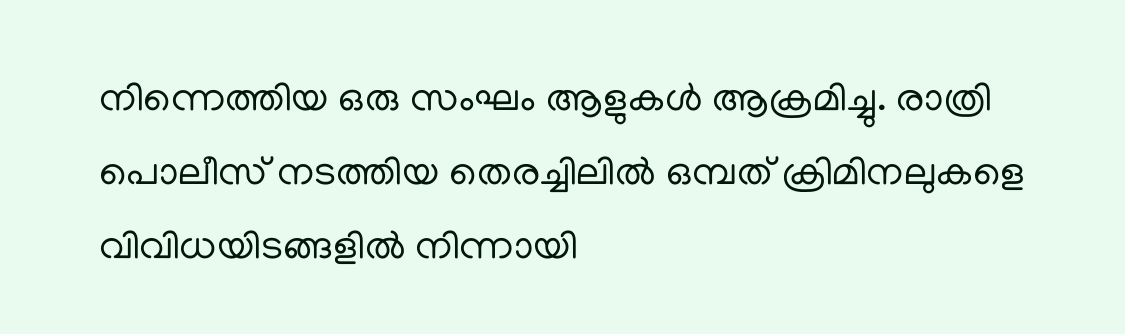നിന്നെത്തിയ ഒരു സംഘം ആളുകൾ ആക്രമിച്ചു. രാത്രി പൊലീസ് നടത്തിയ തെരച്ചിലിൽ ഒമ്പത് ക്രിമിനലുകളെ വിവിധയിടങ്ങളിൽ നിന്നായി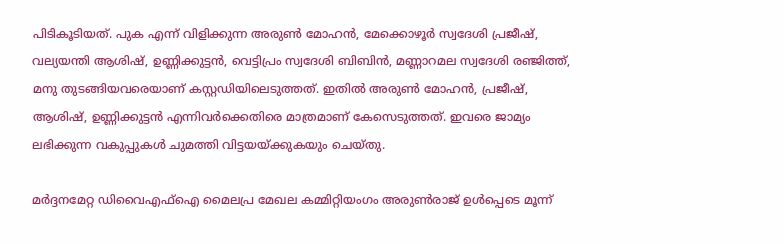പിടികൂടിയത്. പുക എന്ന് വിളിക്കുന്ന അരുൺ മോഹൻ, മേക്കൊഴൂർ സ്വദേശി പ്രജീഷ്, വല്യയന്തി ആശിഷ്, ഉണ്ണിക്കുട്ടൻ, വെട്ടിപ്രം സ്വദേശി ബിബിൻ, മണ്ണാറമല സ്വദേശി രഞ്ജിത്ത്, മനു തുടങ്ങിയവരെയാണ് കസ്റ്റഡിയിലെടുത്തത്. ഇതിൽ അരുൺ മോഹൻ, പ്രജീഷ്, ആശിഷ്, ഉണ്ണിക്കുട്ടൻ എന്നിവർക്കെതിരെ മാത്രമാണ് കേസെടുത്തത്. ഇവരെ ജാമ്യം ലഭിക്കുന്ന വകുപ്പുകൾ ചുമത്തി വിട്ടയയ്ക്കുകയും ചെയ്തു.

മർദ്ദനമേറ്റ ഡിവൈഎഫ്‌ഐ മൈലപ്ര മേഖല കമ്മിറ്റിയംഗം അരുൺരാജ് ഉൾപ്പെടെ മൂന്ന്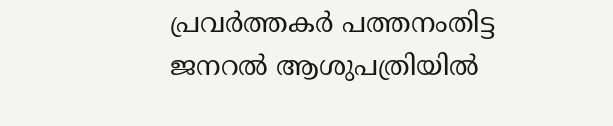പ്രവർത്തകർ പത്തനംതിട്ട ജനറൽ ആശുപത്രിയിൽ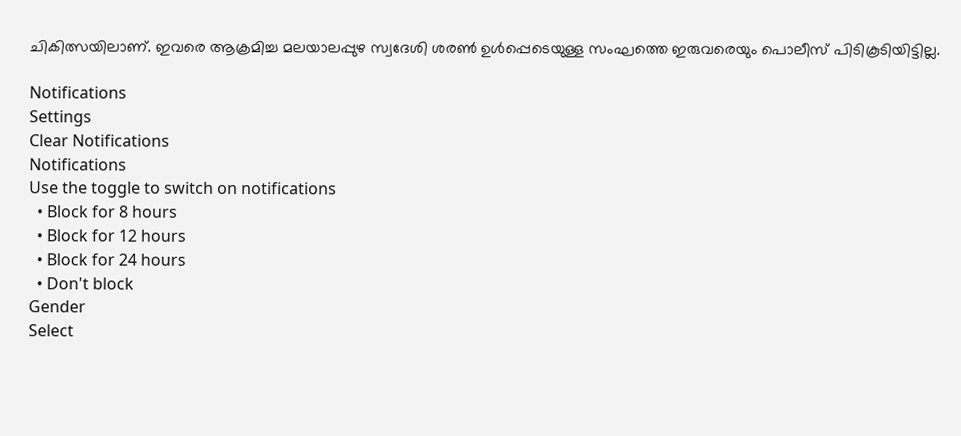ചികിത്സയിലാണ്. ഇവരെ ആക്രമിച്ച മലയാലപ്പുഴ സ്വദേശി ശരൺ ഉൾപ്പെടെയുള്ള സംഘത്തെ ഇരുവരെയും പൊലീസ് പിടികൂടിയിട്ടില്ല.

Notifications
Settings
Clear Notifications
Notifications
Use the toggle to switch on notifications
  • Block for 8 hours
  • Block for 12 hours
  • Block for 24 hours
  • Don't block
Gender
Select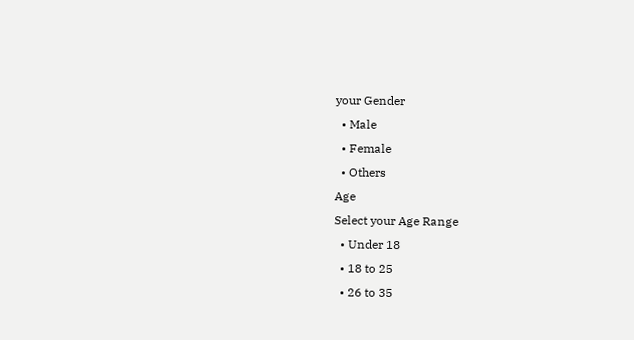your Gender
  • Male
  • Female
  • Others
Age
Select your Age Range
  • Under 18
  • 18 to 25
  • 26 to 35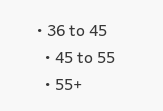• 36 to 45
  • 45 to 55
  • 55+